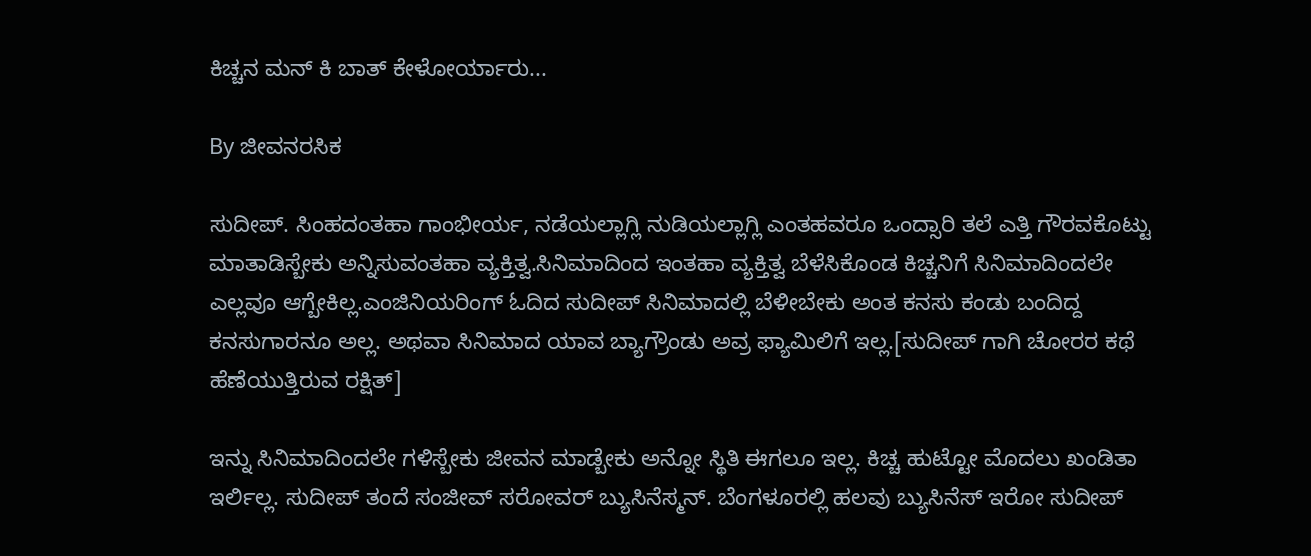ಕಿಚ್ಚನ ಮನ್ ಕಿ ಬಾತ್ ಕೇಳೋರ್ಯಾರು...

By ಜೀವನರಸಿಕ

ಸುದೀಪ್. ಸಿಂಹದಂತಹಾ ಗಾಂಭೀರ್ಯ, ನಡೆಯಲ್ಲಾಗ್ಲಿ ನುಡಿಯಲ್ಲಾಗ್ಲಿ ಎಂತಹವರೂ ಒಂದ್ಸಾರಿ ತಲೆ ಎತ್ತಿ ಗೌರವಕೊಟ್ಟು ಮಾತಾಡಿಸ್ಬೇಕು ಅನ್ನಿಸುವಂತಹಾ ವ್ಯಕ್ತಿತ್ವ.ಸಿನಿಮಾದಿಂದ ಇಂತಹಾ ವ್ಯಕ್ತಿತ್ವ ಬೆಳೆಸಿಕೊಂಡ ಕಿಚ್ಚನಿಗೆ ಸಿನಿಮಾದಿಂದಲೇ ಎಲ್ಲವೂ ಆಗ್ಬೇಕಿಲ್ಲ.ಎಂಜಿನಿಯರಿಂಗ್ ಓದಿದ ಸುದೀಪ್ ಸಿನಿಮಾದಲ್ಲಿ ಬೆಳೀಬೇಕು ಅಂತ ಕನಸು ಕಂಡು ಬಂದಿದ್ದ ಕನಸುಗಾರನೂ ಅಲ್ಲ. ಅಥವಾ ಸಿನಿಮಾದ ಯಾವ ಬ್ಯಾಗ್ರೌಂಡು ಅವ್ರ ಫ್ಯಾಮಿಲಿಗೆ ಇಲ್ಲ.[ಸುದೀಪ್ ಗಾಗಿ ಚೋರರ ಕಥೆ ಹೆಣೆಯುತ್ತಿರುವ ರಕ್ಷಿತ್]

ಇನ್ನು ಸಿನಿಮಾದಿಂದಲೇ ಗಳಿಸ್ಬೇಕು ಜೀವನ ಮಾಡ್ಬೇಕು ಅನ್ನೋ ಸ್ಥಿತಿ ಈಗಲೂ ಇಲ್ಲ. ಕಿಚ್ಚ ಹುಟ್ಟೋ ಮೊದಲು ಖಂಡಿತಾ ಇರ್ಲಿಲ್ಲ. ಸುದೀಪ್ ತಂದೆ ಸಂಜೀವ್ ಸರೋವರ್ ಬ್ಯುಸಿನೆಸ್ಮನ್. ಬೆಂಗಳೂರಲ್ಲಿ ಹಲವು ಬ್ಯುಸಿನೆಸ್ ಇರೋ ಸುದೀಪ್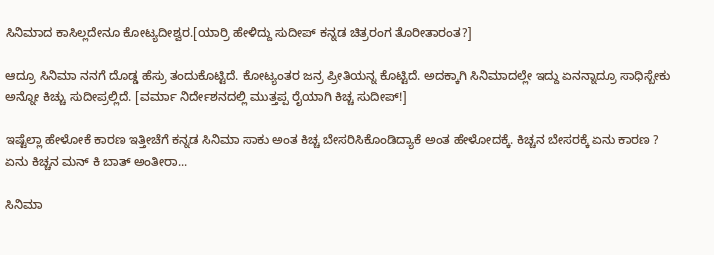ಸಿನಿಮಾದ ಕಾಸಿಲ್ಲದೇನೂ ಕೋಟ್ಯದೀಶ್ವರ.[ಯಾರ್ರಿ ಹೇಳಿದ್ದು ಸುದೀಪ್ ಕನ್ನಡ ಚಿತ್ರರಂಗ ತೊರೀತಾರಂತ?]

ಆದ್ರೂ ಸಿನಿಮಾ ನನಗೆ ದೊಡ್ಡ ಹೆಸ್ರು ತಂದುಕೊಟ್ಟಿದೆ. ಕೋಟ್ಯಂತರ ಜನ್ರ ಪ್ರೀತಿಯನ್ನ ಕೊಟ್ಟಿದೆ. ಅದಕ್ಕಾಗಿ ಸಿನಿಮಾದಲ್ಲೇ ಇದ್ದು ಏನನ್ನಾದ್ರೂ ಸಾಧಿಸ್ಬೇಕು ಅನ್ನೋ ಕಿಚ್ಚು ಸುದೀಪ್ರಲ್ಲಿದೆ. [ವರ್ಮಾ ನಿರ್ದೇಶನದಲ್ಲಿ ಮುತ್ತಪ್ಪ ರೈಯಾಗಿ ಕಿಚ್ಚ ಸುದೀಪ್!]

ಇಷ್ಟೆಲ್ಲಾ ಹೇಳೋಕೆ ಕಾರಣ ಇತ್ತೀಚೆಗೆ ಕನ್ನಡ ಸಿನಿಮಾ ಸಾಕು ಅಂತ ಕಿಚ್ಚ ಬೇಸರಿಸಿಕೊಂಡಿದ್ಯಾಕೆ ಅಂತ ಹೇಳೋದಕ್ಕೆ. ಕಿಚ್ಚನ ಬೇಸರಕ್ಕೆ ಏನು ಕಾರಣ ? ಏನು ಕಿಚ್ಚನ ಮನ್ ಕಿ ಬಾತ್ ಅಂತೀರಾ...

ಸಿನಿಮಾ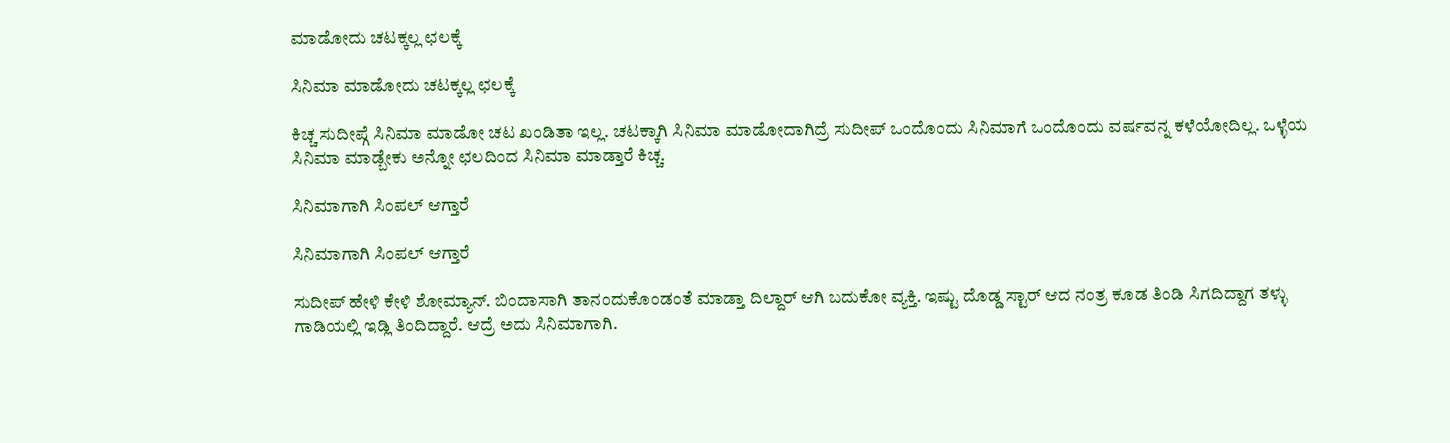ಮಾಡೋದು ಚಟಕ್ಕಲ್ಲ ಛಲಕ್ಕೆ

ಸಿನಿಮಾ ಮಾಡೋದು ಚಟಕ್ಕಲ್ಲ ಛಲಕ್ಕೆ

ಕಿಚ್ಚ ಸುದೀಪ್ಗೆ ಸಿನಿಮಾ ಮಾಡೋ ಚಟ ಖಂಡಿತಾ ಇಲ್ಲ. ಚಟಕ್ಕಾಗಿ ಸಿನಿಮಾ ಮಾಡೋದಾಗಿದ್ರೆ ಸುದೀಪ್ ಒಂದೊಂದು ಸಿನಿಮಾಗೆ ಒಂದೊಂದು ವರ್ಷವನ್ನ ಕಳೆಯೋದಿಲ್ಲ. ಒಳ್ಳೆಯ ಸಿನಿಮಾ ಮಾಡ್ಬೇಕು ಅನ್ನೋ ಛಲದಿಂದ ಸಿನಿಮಾ ಮಾಡ್ತಾರೆ ಕಿಚ್ಚ.

ಸಿನಿಮಾಗಾಗಿ ಸಿಂಪಲ್ ಆಗ್ತಾರೆ

ಸಿನಿಮಾಗಾಗಿ ಸಿಂಪಲ್ ಆಗ್ತಾರೆ

ಸುದೀಪ್ ಹೇಳಿ ಕೇಳಿ ಶೋಮ್ಯಾನ್. ಬಿಂದಾಸಾಗಿ ತಾನಂದುಕೊಂಡಂತೆ ಮಾಡ್ತಾ ದಿಲ್ದಾರ್ ಆಗಿ ಬದುಕೋ ವ್ಯಕ್ತಿ. ಇಷ್ಟು ದೊಡ್ಡ ಸ್ಟಾರ್ ಆದ ನಂತ್ರ ಕೂಡ ತಿಂಡಿ ಸಿಗದಿದ್ದಾಗ ತಳ್ಳು ಗಾಡಿಯಲ್ಲಿ ಇಡ್ಲಿ ತಿಂದಿದ್ದಾರೆ. ಆದ್ರೆ ಅದು ಸಿನಿಮಾಗಾಗಿ.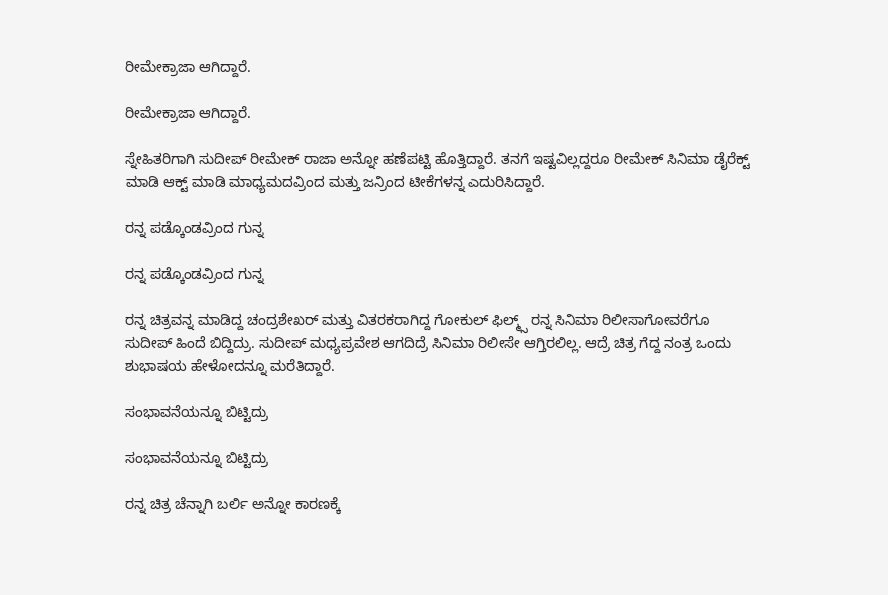ರೀಮೇಕ್ರಾಜಾ ಆಗಿದ್ದಾರೆ.

ರೀಮೇಕ್ರಾಜಾ ಆಗಿದ್ದಾರೆ.

ಸ್ನೇಹಿತರಿಗಾಗಿ ಸುದೀಪ್ ರೀಮೇಕ್ ರಾಜಾ ಅನ್ನೋ ಹಣೆಪಟ್ಟಿ ಹೊತ್ತಿದ್ದಾರೆ. ತನಗೆ ಇಷ್ಟವಿಲ್ಲದ್ದರೂ ರೀಮೇಕ್ ಸಿನಿಮಾ ಡೈರೆಕ್ಟ್ ಮಾಡಿ ಆಕ್ಟ್ ಮಾಡಿ ಮಾಧ್ಯಮದವ್ರಿಂದ ಮತ್ತು ಜನ್ರಿಂದ ಟೀಕೆಗಳನ್ನ ಎದುರಿಸಿದ್ದಾರೆ.

ರನ್ನ ಪಡ್ಕೊಂಡವ್ರಿಂದ ಗುನ್ನ

ರನ್ನ ಪಡ್ಕೊಂಡವ್ರಿಂದ ಗುನ್ನ

ರನ್ನ ಚಿತ್ರವನ್ನ ಮಾಡಿದ್ದ ಚಂದ್ರಶೇಖರ್ ಮತ್ತು ವಿತರಕರಾಗಿದ್ದ ಗೋಕುಲ್ ಫಿಲ್ಮ್ಸ್ ರನ್ನ ಸಿನಿಮಾ ರಿಲೀಸಾಗೋವರೆಗೂ ಸುದೀಪ್ ಹಿಂದೆ ಬಿದ್ದಿದ್ರು. ಸುದೀಪ್ ಮಧ್ಯಪ್ರವೇಶ ಆಗದಿದ್ರೆ ಸಿನಿಮಾ ರಿಲೀಸೇ ಆಗ್ತಿರಲಿಲ್ಲ. ಆದ್ರೆ ಚಿತ್ರ ಗೆದ್ದ ನಂತ್ರ ಒಂದು ಶುಭಾಷಯ ಹೇಳೋದನ್ನೂ ಮರೆತಿದ್ದಾರೆ.

ಸಂಭಾವನೆಯನ್ನೂ ಬಿಟ್ಟಿದ್ರು

ಸಂಭಾವನೆಯನ್ನೂ ಬಿಟ್ಟಿದ್ರು

ರನ್ನ ಚಿತ್ರ ಚೆನ್ನಾಗಿ ಬರ್ಲಿ ಅನ್ನೋ ಕಾರಣಕ್ಕೆ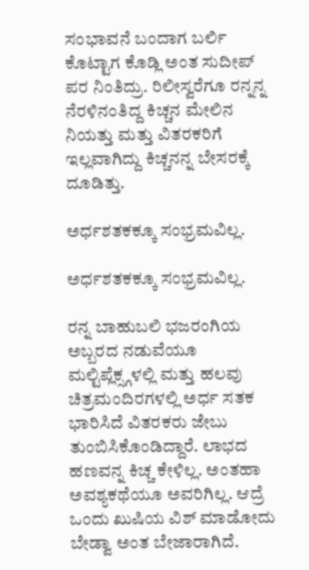ಸಂಭಾವನೆ ಬಂದಾಗ ಬರ್ಲಿ ಕೊಟ್ಟಾಗ ಕೊಡ್ಲಿ ಅಂತ ಸುದೀಪ್ ಪರ ನಿಂತಿದ್ರು. ರಿಲೀಸ್ವರೆಗೂ ರನ್ನನ್ನ ನೆರಳಿನಂತಿದ್ದ ಕಿಚ್ಚನ ಮೇಲಿನ ನಿಯತ್ತು ಮತ್ತು ವಿತರಕರಿಗೆ ಇಲ್ಲವಾಗಿದ್ದು ಕಿಚ್ಚನನ್ನ ಬೇಸರಕ್ಕೆ ದೂಡಿತ್ತು.

ಅರ್ಧಶತಕಕ್ಕೂ ಸಂಭ್ರಮವಿಲ್ಲ.

ಅರ್ಧಶತಕಕ್ಕೂ ಸಂಭ್ರಮವಿಲ್ಲ.

ರನ್ನ ಬಾಹುಬಲಿ ಭಜರಂಗಿಯ ಅಬ್ಬರದ ನಡುವೆಯೂ ಮಲ್ಟಿಪ್ಲೆಕ್ಸ್ಗಳಲ್ಲಿ ಮತ್ತು ಹಲವು ಚಿತ್ರಮಂದಿರಗಳಲ್ಲಿ ಅರ್ಧ ಸತಕ ಭಾರಿಸಿದೆ ವಿತರಕರು ಜೇಬು ತುಂಬಿಸಿಕೊಂಡಿದ್ದಾರೆ. ಲಾಭದ ಹಣವನ್ನ ಕಿಚ್ಚ ಕೇಳಿಲ್ಲ. ಅಂತಹಾ ಅವಶ್ಯಕಥೆಯೂ ಅವರಿಗಿಲ್ಲ. ಆದ್ರೆ ಒಂದು ಖುಷಿಯ ವಿಶ್ ಮಾಡೋದು ಬೇಡ್ವಾ ಅಂತ ಬೇಜಾರಾಗಿದೆ.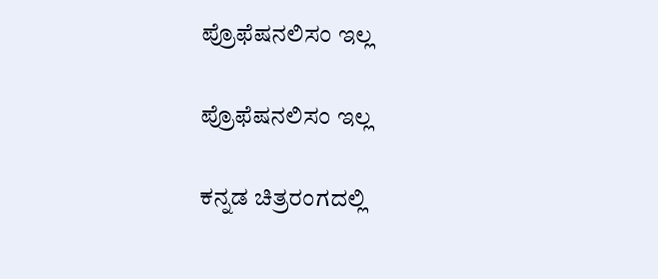ಪ್ರೊಫೆಷನಲಿಸಂ ಇಲ್ಲ

ಪ್ರೊಫೆಷನಲಿಸಂ ಇಲ್ಲ

ಕನ್ನಡ ಚಿತ್ರರಂಗದಲ್ಲಿ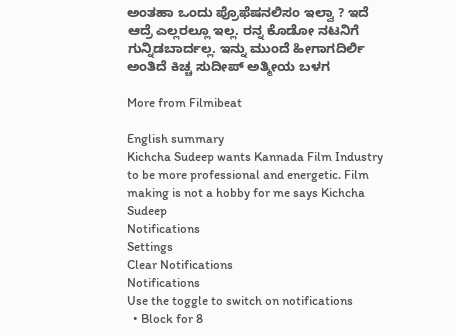ಅಂತಹಾ ಒಂದು ಪ್ರೊಫೆಷನಲಿಸಂ ಇಲ್ವಾ ? ಇದೆ ಆದ್ರೆ ಎಲ್ಲರಲ್ಲೂ ಇಲ್ಲ. ರನ್ನ ಕೊಡೋ ನಟನಿಗೆ ಗುನ್ನಿಡಬಾರ್ದಲ್ಲ. ಇನ್ನು ಮುಂದೆ ಹೀಗಾಗದಿರ್ಲಿ ಅಂತಿದೆ ಕಿಚ್ಚ ಸುದೀಪ್ ಅತ್ಮೀಯ ಬಳಗ

More from Filmibeat

English summary
Kichcha Sudeep wants Kannada Film Industry to be more professional and energetic. Film making is not a hobby for me says Kichcha Sudeep
Notifications
Settings
Clear Notifications
Notifications
Use the toggle to switch on notifications
  • Block for 8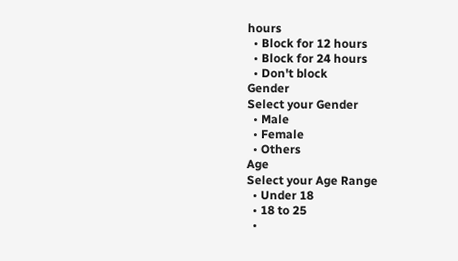hours
  • Block for 12 hours
  • Block for 24 hours
  • Don't block
Gender
Select your Gender
  • Male
  • Female
  • Others
Age
Select your Age Range
  • Under 18
  • 18 to 25
  •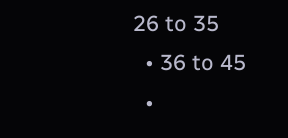26 to 35
  • 36 to 45
  •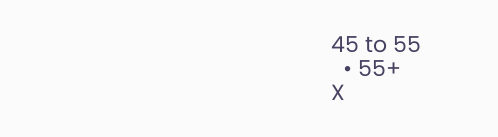45 to 55
  • 55+
X